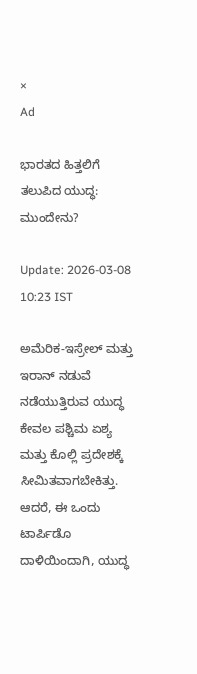×
Ad

ಭಾರತದ ಹಿತ್ತಲಿಗೆ ತಲುಪಿದ ಯುದ್ಧ: ಮುಂದೇನು?

Update: 2026-03-08 10:23 IST

ಅಮೆರಿಕ-ಇಸ್ರೇಲ್ ಮತ್ತು ಇರಾನ್ ನಡುವೆ ನಡೆಯುತ್ತಿರುವ ಯುದ್ಧ ಕೇವಲ ಪಶ್ಚಿಮ ಏಶ್ಯ ಮತ್ತು ಕೊಲ್ಲಿ ಪ್ರದೇಶಕ್ಕೆ ಸೀಮಿತವಾಗಬೇಕಿತ್ತು. ಆದರೆ, ಈ ಒಂದು ಟಾರ್ಪಿಡೊ ದಾಳಿಯಿಂದಾಗಿ, ಯುದ್ಧ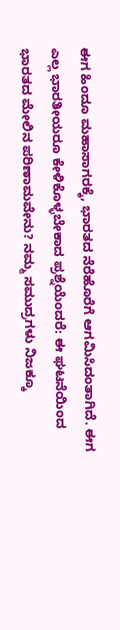ಈಗ ಹಿಂದೂ ಮಹಾಸಾಗರಕ್ಕೆ, ಭಾರತದ ನೆರೆಹೊರೆಗೆ ಆಗಮಿಸಿದಂತಾಗಿದೆ. ಈಗ ಎಲ್ಲ ಭಾರತೀಯರೂ ಕೇಳಿಕೊಳ್ಳಬೇಕಾದ ಪ್ರಶ್ನೆಯೆಂದರೆ: ಈ ಘಟನೆಯಿಂದ ಭಾರತದ ಮೇಲಿನ ಪರಿಣಾಮವೇನು? ನಮ್ಮ ಸಮುದ್ರಗಳು ನಿಜಕ್ಕೂ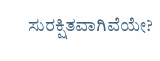ಸುರಕ್ಷಿತವಾಗಿವೆಯೇ?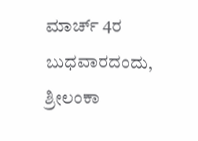ಮಾರ್ಚ್ 4ರ ಬುಧವಾರದಂದು, ಶ್ರೀಲಂಕಾ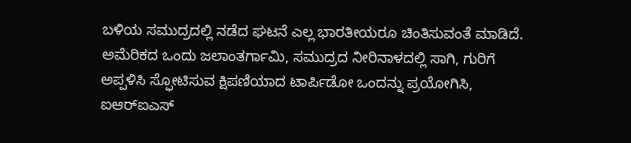ಬಳಿಯ ಸಮುದ್ರದಲ್ಲಿ ನಡೆದ ಘಟನೆ ಎಲ್ಲ ಭಾರತೀಯರೂ ಚಿಂತಿಸುವಂತೆ ಮಾಡಿದೆ. ಅಮೆರಿಕದ ಒಂದು ಜಲಾಂತರ್ಗಾಮಿ, ಸಮುದ್ರದ ನೀರಿನಾಳದಲ್ಲಿ ಸಾಗಿ, ಗುರಿಗೆ ಅಪ್ಪಳಿಸಿ ಸ್ಫೋಟಿಸುವ ಕ್ಷಿಪಣಿಯಾದ ಟಾರ್ಪಿಡೋ ಒಂದನ್ನು ಪ್ರಯೋಗಿಸಿ, ಐಆರ್‌ಐಎಸ್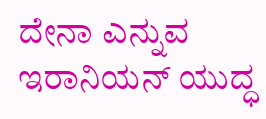ದೇನಾ ಎನ್ನುವ ಇರಾನಿಯನ್ ಯುದ್ಧ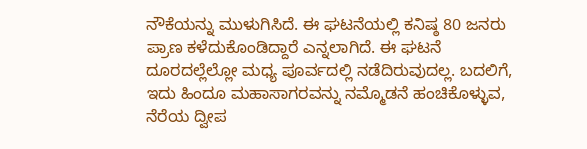ನೌಕೆಯನ್ನು ಮುಳುಗಿಸಿದೆ. ಈ ಘಟನೆಯಲ್ಲಿ ಕನಿಷ್ಠ 80 ಜನರು ಪ್ರಾಣ ಕಳೆದುಕೊಂಡಿದ್ದಾರೆ ಎನ್ನಲಾಗಿದೆ. ಈ ಘಟನೆ ದೂರದಲ್ಲೆಲ್ಲೋ ಮಧ್ಯ ಪೂರ್ವದಲ್ಲಿ ನಡೆದಿರುವುದಲ್ಲ. ಬದಲಿಗೆ, ಇದು ಹಿಂದೂ ಮಹಾಸಾಗರವನ್ನು ನಮ್ಮೊಡನೆ ಹಂಚಿಕೊಳ್ಳುವ, ನೆರೆಯ ದ್ವೀಪ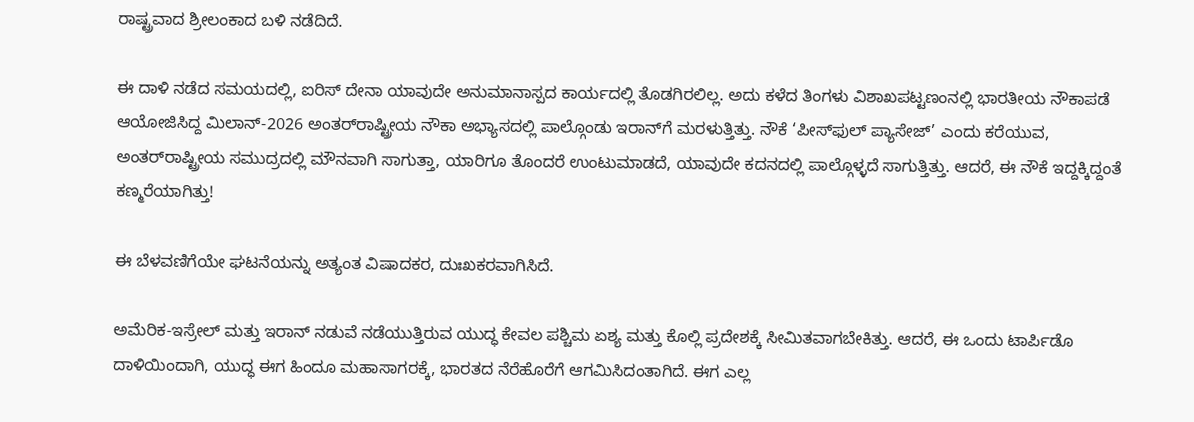ರಾಷ್ಟ್ರವಾದ ಶ್ರೀಲಂಕಾದ ಬಳಿ ನಡೆದಿದೆ.

ಈ ದಾಳಿ ನಡೆದ ಸಮಯದಲ್ಲಿ, ಐರಿಸ್ ದೇನಾ ಯಾವುದೇ ಅನುಮಾನಾಸ್ಪದ ಕಾರ್ಯದಲ್ಲಿ ತೊಡಗಿರಲಿಲ್ಲ. ಅದು ಕಳೆದ ತಿಂಗಳು ವಿಶಾಖಪಟ್ಟಣಂನಲ್ಲಿ ಭಾರತೀಯ ನೌಕಾಪಡೆ ಆಯೋಜಿಸಿದ್ದ ಮಿಲಾನ್-2026 ಅಂತರ್‌ರಾಷ್ಟ್ರೀಯ ನೌಕಾ ಅಭ್ಯಾಸದಲ್ಲಿ ಪಾಲ್ಗೊಂಡು ಇರಾನ್‌ಗೆ ಮರಳುತ್ತಿತ್ತು. ನೌಕೆ ‘ಪೀಸ್‌ಫುಲ್ ಪ್ಯಾಸೇಜ್’ ಎಂದು ಕರೆಯುವ, ಅಂತರ್‌ರಾಷ್ಟ್ರೀಯ ಸಮುದ್ರದಲ್ಲಿ ಮೌನವಾಗಿ ಸಾಗುತ್ತಾ, ಯಾರಿಗೂ ತೊಂದರೆ ಉಂಟುಮಾಡದೆ, ಯಾವುದೇ ಕದನದಲ್ಲಿ ಪಾಲ್ಗೊಳ್ಳದೆ ಸಾಗುತ್ತಿತ್ತು. ಆದರೆ, ಈ ನೌಕೆ ಇದ್ದಕ್ಕಿದ್ದಂತೆ ಕಣ್ಮರೆಯಾಗಿತ್ತು!

ಈ ಬೆಳವಣಿಗೆಯೇ ಘಟನೆಯನ್ನು ಅತ್ಯಂತ ವಿಷಾದಕರ, ದುಃಖಕರವಾಗಿಸಿದೆ.

ಅಮೆರಿಕ-ಇಸ್ರೇಲ್ ಮತ್ತು ಇರಾನ್ ನಡುವೆ ನಡೆಯುತ್ತಿರುವ ಯುದ್ಧ ಕೇವಲ ಪಶ್ಚಿಮ ಏಶ್ಯ ಮತ್ತು ಕೊಲ್ಲಿ ಪ್ರದೇಶಕ್ಕೆ ಸೀಮಿತವಾಗಬೇಕಿತ್ತು. ಆದರೆ, ಈ ಒಂದು ಟಾರ್ಪಿಡೊ ದಾಳಿಯಿಂದಾಗಿ, ಯುದ್ಧ ಈಗ ಹಿಂದೂ ಮಹಾಸಾಗರಕ್ಕೆ, ಭಾರತದ ನೆರೆಹೊರೆಗೆ ಆಗಮಿಸಿದಂತಾಗಿದೆ. ಈಗ ಎಲ್ಲ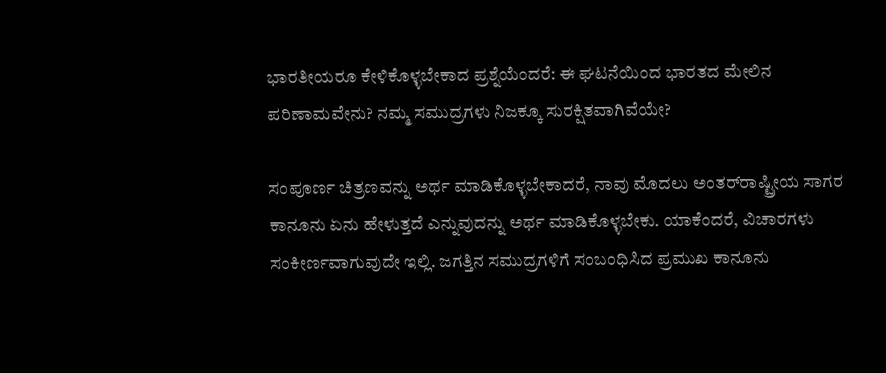ಭಾರತೀಯರೂ ಕೇಳಿಕೊಳ್ಳಬೇಕಾದ ಪ್ರಶ್ನೆಯೆಂದರೆ: ಈ ಘಟನೆಯಿಂದ ಭಾರತದ ಮೇಲಿನ ಪರಿಣಾಮವೇನು? ನಮ್ಮ ಸಮುದ್ರಗಳು ನಿಜಕ್ಕೂ ಸುರಕ್ಷಿತವಾಗಿವೆಯೇ?

ಸಂಪೂರ್ಣ ಚಿತ್ರಣವನ್ನು ಅರ್ಥ ಮಾಡಿಕೊಳ್ಳಬೇಕಾದರೆ, ನಾವು ಮೊದಲು ಅಂತರ್‌ರಾಷ್ಟ್ರೀಯ ಸಾಗರ ಕಾನೂನು ಏನು ಹೇಳುತ್ತದೆ ಎನ್ನುವುದನ್ನು ಅರ್ಥ ಮಾಡಿಕೊಳ್ಳಬೇಕು. ಯಾಕೆಂದರೆ, ವಿಚಾರಗಳು ಸಂಕೀರ್ಣವಾಗುವುದೇ ಇಲ್ಲಿ. ಜಗತ್ತಿನ ಸಮುದ್ರಗಳಿಗೆ ಸಂಬಂಧಿಸಿದ ಪ್ರಮುಖ ಕಾನೂನು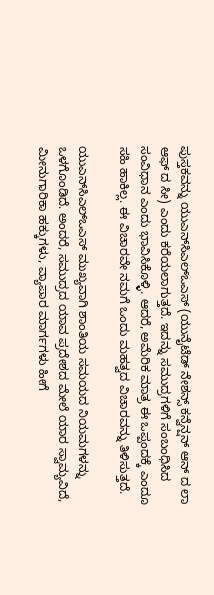ಪುಸ್ತಕವನ್ನು ಯುಎನ್‌ಸಿಎಲ್‌ಒಎಸ್ (ಯುನೈಟೆಡ್ ನೇಶನ್ಸ್ ಕನ್ವೆನ್ಷನ್ ಆನ್ ದ ಲಾ ಆಫ್ ದ ಸೀ) ಎಂದು ಕರೆಯಲಾಗುತ್ತದೆ. ಇದನ್ನು ಸಮುದ್ರಗಳಿಗೆ ಸಂಬಂಧಿಸಿದ ಸಂವಿಧಾನ ಎಂದು ಭಾವಿಸಿಕೊಳ್ಳಿ. ಆದರೆ, ಅಮೆರಿಕ ಮಾತ್ರ ಈ ಒಪ್ಪಂದಕ್ಕೆ ಎಂದೂ ಸಹಿ ಹಾಕಿಲ್ಲ. ಈ ವಿಚಾರವೇ ನಮಗೆ ಒಂದು ಮಹತ್ವದ ವಿಚಾರವನ್ನು ತಿಳಿಸುತ್ತದೆ.

ಯುಎನ್‌ಸಿಎಲ್‌ಒಎಸ್ ಮುಖ್ಯವಾಗಿ ಶಾಂತಿಯ ಸಮಯದ ನಿಯಮಗಳನ್ನು ಒಳಗೊಂಡಿದೆ. ಅಂದರೆ, ಸಮುದ್ರದ ಯಾವ ಪ್ರದೇಶದ ಮೇಲೆ ಯಾರ ಸ್ವಾಮ್ಯವಿದೆ, ಮೀನುಗಾರಿಕಾ ಹಕ್ಕುಗಳು, ವ್ಯಾಪಾರ ಮಾರ್ಗಗಳು ಹೀಗೆ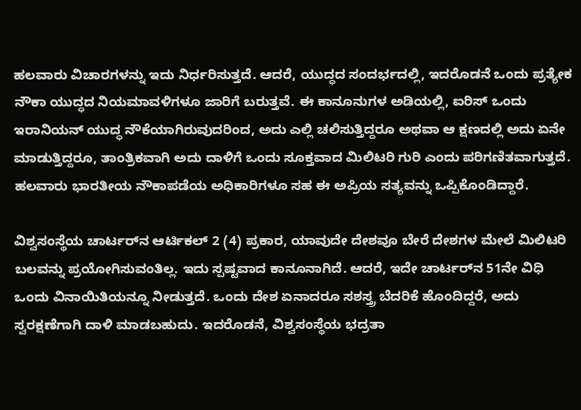ಹಲವಾರು ವಿಚಾರಗಳನ್ನು ಇದು ನಿರ್ಧರಿಸುತ್ತದೆ. ಆದರೆ, ಯುದ್ಧದ ಸಂದರ್ಭದಲ್ಲಿ, ಇದರೊಡನೆ ಒಂದು ಪ್ರತ್ಯೇಕ ನೌಕಾ ಯುದ್ಧದ ನಿಯಮಾವಳಿಗಳೂ ಜಾರಿಗೆ ಬರುತ್ತವೆ. ಈ ಕಾನೂನುಗಳ ಅಡಿಯಲ್ಲಿ, ಐರಿಸ್ ಒಂದು ಇರಾನಿಯನ್ ಯುದ್ಧ ನೌಕೆಯಾಗಿರುವುದರಿಂದ, ಅದು ಎಲ್ಲಿ ಚಲಿಸುತ್ತಿದ್ದರೂ ಅಥವಾ ಆ ಕ್ಷಣದಲ್ಲಿ ಅದು ಏನೇ ಮಾಡುತ್ತಿದ್ದರೂ, ತಾಂತ್ರಿಕವಾಗಿ ಅದು ದಾಳಿಗೆ ಒಂದು ಸೂಕ್ತವಾದ ಮಿಲಿಟರಿ ಗುರಿ ಎಂದು ಪರಿಗಣಿತವಾಗುತ್ತದೆ. ಹಲವಾರು ಭಾರತೀಯ ನೌಕಾಪಡೆಯ ಅಧಿಕಾರಿಗಳೂ ಸಹ ಈ ಅಪ್ರಿಯ ಸತ್ಯವನ್ನು ಒಪ್ಪಿಕೊಂಡಿದ್ದಾರೆ.

ವಿಶ್ವಸಂಸ್ಥೆಯ ಚಾರ್ಟರ್‌ನ ಆರ್ಟಿಕಲ್ 2 (4) ಪ್ರಕಾರ, ಯಾವುದೇ ದೇಶವೂ ಬೇರೆ ದೇಶಗಳ ಮೇಲೆ ಮಿಲಿಟರಿ ಬಲವನ್ನು ಪ್ರಯೋಗಿಸುವಂತಿಲ್ಲ. ಇದು ಸ್ಪಷ್ಟವಾದ ಕಾನೂನಾಗಿದೆ. ಆದರೆ, ಇದೇ ಚಾರ್ಟರ್‌ನ 51ನೇ ವಿಧಿ ಒಂದು ವಿನಾಯಿತಿಯನ್ನೂ ನೀಡುತ್ತದೆ. ಒಂದು ದೇಶ ಏನಾದರೂ ಸಶಸ್ತ್ರ ಬೆದರಿಕೆ ಹೊಂದಿದ್ದರೆ, ಅದು ಸ್ವರಕ್ಷಣೆಗಾಗಿ ದಾಳಿ ಮಾಡಬಹುದು. ಇದರೊಡನೆ, ವಿಶ್ವಸಂಸ್ಥೆಯ ಭದ್ರತಾ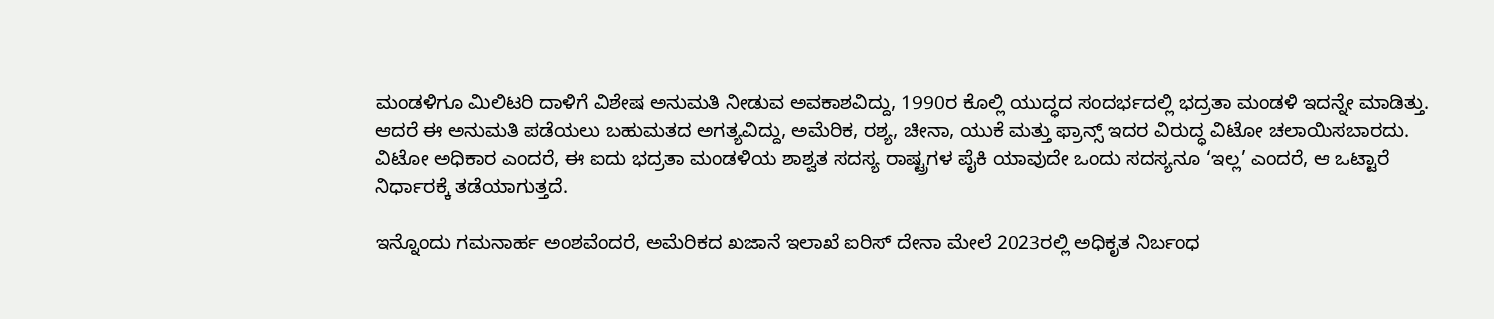ಮಂಡಳಿಗೂ ಮಿಲಿಟರಿ ದಾಳಿಗೆ ವಿಶೇಷ ಅನುಮತಿ ನೀಡುವ ಅವಕಾಶವಿದ್ದು, 1990ರ ಕೊಲ್ಲಿ ಯುದ್ಧದ ಸಂದರ್ಭದಲ್ಲಿ ಭದ್ರತಾ ಮಂಡಳಿ ಇದನ್ನೇ ಮಾಡಿತ್ತು. ಆದರೆ ಈ ಅನುಮತಿ ಪಡೆಯಲು ಬಹುಮತದ ಅಗತ್ಯವಿದ್ದು, ಅಮೆರಿಕ, ರಶ್ಯ, ಚೀನಾ, ಯುಕೆ ಮತ್ತು ಫ್ರಾನ್ಸ್ ಇದರ ವಿರುದ್ಧ ವಿಟೋ ಚಲಾಯಿಸಬಾರದು. ವಿಟೋ ಅಧಿಕಾರ ಎಂದರೆ, ಈ ಐದು ಭದ್ರತಾ ಮಂಡಳಿಯ ಶಾಶ್ವತ ಸದಸ್ಯ ರಾಷ್ಟ್ರಗಳ ಪೈಕಿ ಯಾವುದೇ ಒಂದು ಸದಸ್ಯನೂ ‘ಇಲ್ಲ’ ಎಂದರೆ, ಆ ಒಟ್ಟಾರೆ ನಿರ್ಧಾರಕ್ಕೆ ತಡೆಯಾಗುತ್ತದೆ.

ಇನ್ನೊಂದು ಗಮನಾರ್ಹ ಅಂಶವೆಂದರೆ, ಅಮೆರಿಕದ ಖಜಾನೆ ಇಲಾಖೆ ಐರಿಸ್ ದೇನಾ ಮೇಲೆ 2023ರಲ್ಲಿ ಅಧಿಕೃತ ನಿರ್ಬಂಧ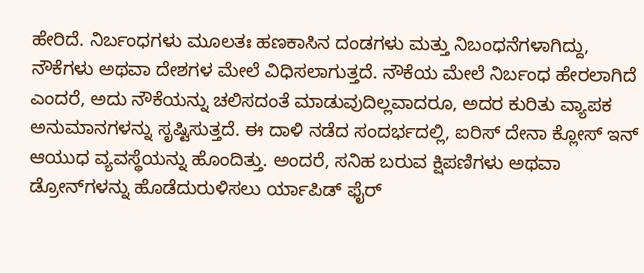ಹೇರಿದೆ. ನಿರ್ಬಂಧಗಳು ಮೂಲತಃ ಹಣಕಾಸಿನ ದಂಡಗಳು ಮತ್ತು ನಿಬಂಧನೆಗಳಾಗಿದ್ದು, ನೌಕೆಗಳು ಅಥವಾ ದೇಶಗಳ ಮೇಲೆ ವಿಧಿಸಲಾಗುತ್ತದೆ. ನೌಕೆಯ ಮೇಲೆ ನಿರ್ಬಂಧ ಹೇರಲಾಗಿದೆ ಎಂದರೆ, ಅದು ನೌಕೆಯನ್ನು ಚಲಿಸದಂತೆ ಮಾಡುವುದಿಲ್ಲವಾದರೂ, ಅದರ ಕುರಿತು ವ್ಯಾಪಕ ಅನುಮಾನಗಳನ್ನು ಸೃಷ್ಟಿಸುತ್ತದೆ. ಈ ದಾಳಿ ನಡೆದ ಸಂದರ್ಭದಲ್ಲಿ, ಐರಿಸ್ ದೇನಾ ಕ್ಲೋಸ್ ಇನ್ ಆಯುಧ ವ್ಯವಸ್ಥೆಯನ್ನು ಹೊಂದಿತ್ತು. ಅಂದರೆ, ಸನಿಹ ಬರುವ ಕ್ಷಿಪಣಿಗಳು ಅಥವಾ ಡ್ರೋನ್‌ಗಳನ್ನು ಹೊಡೆದುರುಳಿಸಲು ರ್ಯಾಪಿಡ್ ಫೈರ್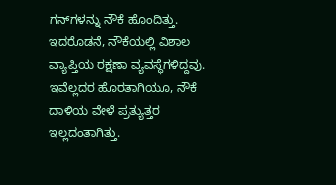ಗನ್‌ಗಳನ್ನು ನೌಕೆ ಹೊಂದಿತ್ತು. ಇದರೊಡನೆ, ನೌಕೆಯಲ್ಲಿ ವಿಶಾಲ ವ್ಯಾಪ್ತಿಯ ರಕ್ಷಣಾ ವ್ಯವಸ್ಥೆಗಳಿದ್ದವು. ಇವೆಲ್ಲದರ ಹೊರತಾಗಿಯೂ, ನೌಕೆ ದಾಳಿಯ ವೇಳೆ ಪ್ರತ್ಯುತ್ತರ ಇಲ್ಲದಂತಾಗಿತ್ತು.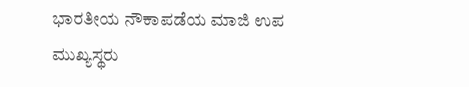ಭಾರತೀಯ ನೌಕಾಪಡೆಯ ಮಾಜಿ ಉಪ ಮುಖ್ಯಸ್ಥರು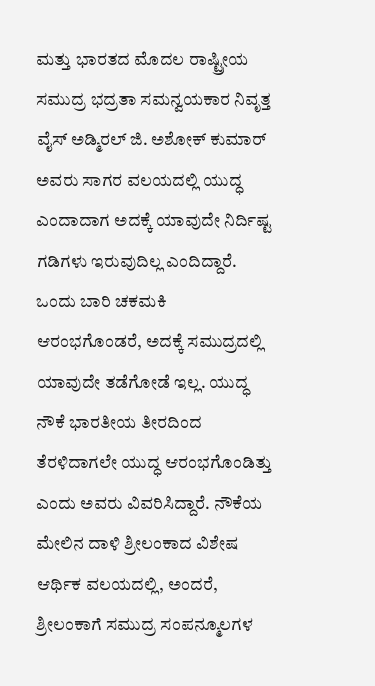ಮತ್ತು ಭಾರತದ ಮೊದಲ ರಾಷ್ಟ್ರೀಯ ಸಮುದ್ರ ಭದ್ರತಾ ಸಮನ್ವಯಕಾರ ನಿವೃತ್ತ ವೈಸ್ ಅಡ್ಮಿರಲ್ ಜಿ. ಅಶೋಕ್ ಕುಮಾರ್ ಅವರು ಸಾಗರ ವಲಯದಲ್ಲಿ ಯುದ್ಧ ಎಂದಾದಾಗ ಅದಕ್ಕೆ ಯಾವುದೇ ನಿರ್ದಿಷ್ಟ ಗಡಿಗಳು ಇರುವುದಿಲ್ಲ ಎಂದಿದ್ದಾರೆ. ಒಂದು ಬಾರಿ ಚಕಮಕಿ ಆರಂಭಗೊಂಡರೆ, ಅದಕ್ಕೆ ಸಮುದ್ರದಲ್ಲಿ ಯಾವುದೇ ತಡೆಗೋಡೆ ಇಲ್ಲ. ಯುದ್ಧ ನೌಕೆ ಭಾರತೀಯ ತೀರದಿಂದ ತೆರಳಿದಾಗಲೇ ಯುದ್ಧ ಆರಂಭಗೊಂಡಿತ್ತು ಎಂದು ಅವರು ವಿವರಿಸಿದ್ದಾರೆ. ನೌಕೆಯ ಮೇಲಿನ ದಾಳಿ ಶ್ರೀಲಂಕಾದ ವಿಶೇಷ ಆರ್ಥಿಕ ವಲಯದಲ್ಲಿ, ಅಂದರೆ, ಶ್ರೀಲಂಕಾಗೆ ಸಮುದ್ರ ಸಂಪನ್ಮೂಲಗಳ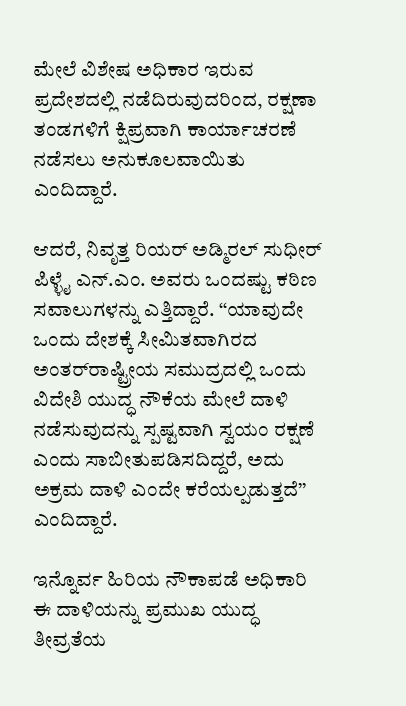ಮೇಲೆ ವಿಶೇಷ ಅಧಿಕಾರ ಇರುವ ಪ್ರದೇಶದಲ್ಲಿ ನಡೆದಿರುವುದರಿಂದ, ರಕ್ಷಣಾ ತಂಡಗಳಿಗೆ ಕ್ಷಿಪ್ರವಾಗಿ ಕಾರ್ಯಾಚರಣೆ ನಡೆಸಲು ಅನುಕೂಲವಾಯಿತು ಎಂದಿದ್ದಾರೆ.

ಆದರೆ, ನಿವೃತ್ತ ರಿಯರ್ ಅಡ್ಮಿರಲ್ ಸುಧೀರ್ ಪಿಳ್ಳೈ ಎನ್.ಎಂ. ಅವರು ಒಂದಷ್ಟು ಕಠಿಣ ಸವಾಲುಗಳನ್ನು ಎತ್ತಿದ್ದಾರೆ. ‘‘ಯಾವುದೇ ಒಂದು ದೇಶಕ್ಕೆ ಸೀಮಿತವಾಗಿರದ ಅಂತರ್‌ರಾಷ್ಟ್ರೀಯ ಸಮುದ್ರದಲ್ಲಿ ಒಂದು ವಿದೇಶಿ ಯುದ್ಧ ನೌಕೆಯ ಮೇಲೆ ದಾಳಿ ನಡೆಸುವುದನ್ನು ಸ್ಪಷ್ಟವಾಗಿ ಸ್ವಯಂ ರಕ್ಷಣೆ ಎಂದು ಸಾಬೀತುಪಡಿಸದಿದ್ದರೆ, ಅದು ಅಕ್ರಮ ದಾಳಿ ಎಂದೇ ಕರೆಯಲ್ಪಡುತ್ತದೆ’’ ಎಂದಿದ್ದಾರೆ.

ಇನ್ನೊರ್ವ ಹಿರಿಯ ನೌಕಾಪಡೆ ಅಧಿಕಾರಿ ಈ ದಾಳಿಯನ್ನು ಪ್ರಮುಖ ಯುದ್ಧ ತೀವ್ರತೆಯ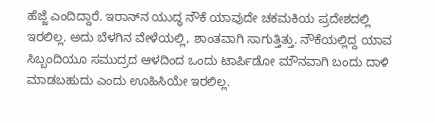ಹೆಜ್ಜೆ ಎಂದಿದ್ದಾರೆ. ಇರಾನ್‌ನ ಯುದ್ಧ ನೌಕೆ ಯಾವುದೇ ಚಕಮಕಿಯ ಪ್ರದೇಶದಲ್ಲಿ ಇರಲಿಲ್ಲ. ಅದು ಬೆಳಗಿನ ವೇಳೆಯಲ್ಲಿ, ಶಾಂತವಾಗಿ ಸಾಗುತ್ತಿತ್ತು. ನೌಕೆಯಲ್ಲಿದ್ದ ಯಾವ ಸಿಬ್ಬಂದಿಯೂ ಸಮುದ್ರದ ಆಳದಿಂದ ಒಂದು ಟಾರ್ಪಿಡೋ ಮೌನವಾಗಿ ಬಂದು ದಾಳಿ ಮಾಡಬಹುದು ಎಂದು ಊಹಿಸಿಯೇ ಇರಲಿಲ್ಲ.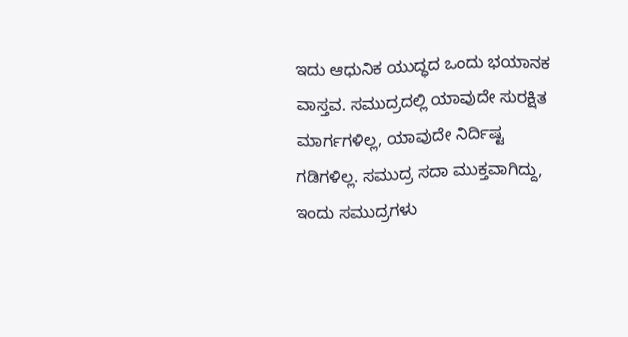ಇದು ಆಧುನಿಕ ಯುದ್ಧದ ಒಂದು ಭಯಾನಕ ವಾಸ್ತವ. ಸಮುದ್ರದಲ್ಲಿ ಯಾವುದೇ ಸುರಕ್ಷಿತ ಮಾರ್ಗಗಳಿಲ್ಲ, ಯಾವುದೇ ನಿರ್ದಿಷ್ಟ ಗಡಿಗಳಿಲ್ಲ. ಸಮುದ್ರ ಸದಾ ಮುಕ್ತವಾಗಿದ್ದು, ಇಂದು ಸಮುದ್ರಗಳು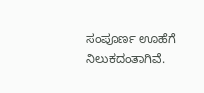ಸಂಪೂರ್ಣ ಊಹೆಗೆ ನಿಲುಕದಂತಾಗಿವೆ.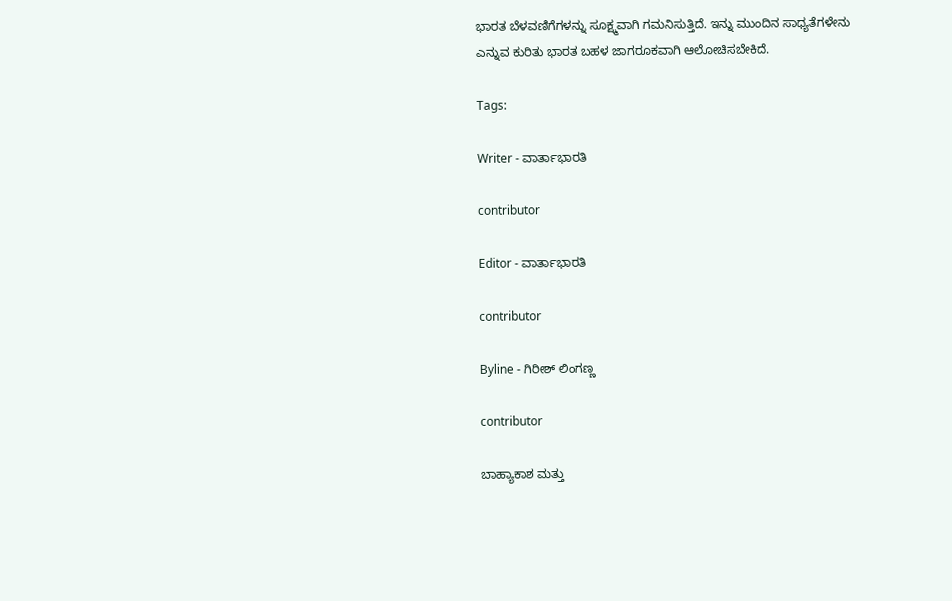ಭಾರತ ಬೆಳವಣಿಗೆಗಳನ್ನು ಸೂಕ್ಷ್ಮವಾಗಿ ಗಮನಿಸುತ್ತಿದೆ. ಇನ್ನು ಮುಂದಿನ ಸಾಧ್ಯತೆಗಳೇನು ಎನ್ನುವ ಕುರಿತು ಭಾರತ ಬಹಳ ಜಾಗರೂಕವಾಗಿ ಆಲೋಚಿಸಬೇಕಿದೆ.

Tags:

Writer - ವಾರ್ತಾಭಾರತಿ

contributor

Editor - ವಾರ್ತಾಭಾರತಿ

contributor

Byline - ಗಿರೀಶ್ ಲಿಂಗಣ್ಣ

contributor

ಬಾಹ್ಯಾಕಾಶ ಮತ್ತು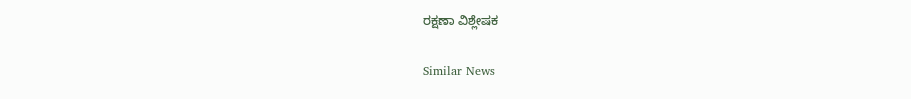ರಕ್ಷಣಾ ವಿಶ್ಲೇಷಕ

Similar News